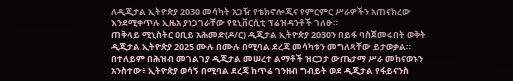ለዲጂታል ኢትዮጵያ 2030 መሳካት አጋዥ የቴክኖሎጂና የምርምር ሥራዎችን አጠናክረው እንደሚቀጥሉ ኢዜአ ያነጋገራቸው የዩኒቨርሲቲ ፕሬዝዳንቶች ገለፁ።
ጠቅላይ ሚኒስትር ዐቢይ አሕመድ(ዶ/ር) ዲጂታል ኢትዮጵያ 2030ን በይፋ ባስጀመሩበት ወቅት ዲጂታል ኢትዮጵያ 2025 ሙሉ በሙሉ በሚባል ደረጃ መሳካቱን መግለጻቸው ይታወቃል።
በተለይም በሕዝብ መገልገያ ዲጂታል መሠረተ ልማቶች ዝርጋታ ውጤታማ ሥራ መከናወኑን አንስተው፥ ኢትዮጵያ ወሳኝ በሚባል ደረጃ ከጥሬ ገንዘብ ግብይት ወደ ዲጂታል የፋይናንስ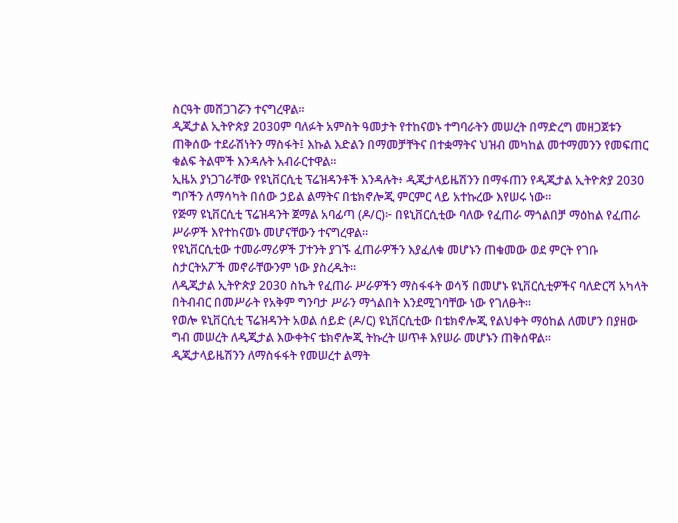ስርዓት መሸጋገሯን ተናግረዋል።
ዲጂታል ኢትዮጵያ 2030ም ባለፉት አምስት ዓመታት የተከናወኑ ተግባራትን መሠረት በማድረግ መዘጋጀቱን ጠቅሰው ተደራሽነትን ማስፋት፤ እኩል እድልን በማመቻቸትና በተቋማትና ህዝብ መካከል መተማመንን የመፍጠር ቁልፍ ትልሞች እንዳሉት አብራርተዋል።
ኢዜአ ያነጋገራቸው የዩኒቨርሲቲ ፕሬዝዳንቶች እንዳሉት፥ ዲጂታላይዜሽንን በማፋጠን የዲጂታል ኢትዮጵያ 2030 ግቦችን ለማሳካት በሰው ኃይል ልማትና በቴክኖሎጂ ምርምር ላይ አተኩረው እየሠሩ ነው።
የጅማ ዩኒቨርሲቲ ፕሬዝዳንት ጀማል አባፊጣ (ዶ/ር)፦ በዩኒቨርሲቲው ባለው የፈጠራ ማጎልበቻ ማዕከል የፈጠራ ሥራዎች እየተከናወኑ መሆናቸውን ተናግረዋል።
የዩኒቨርሲቲው ተመራማሪዎች ፓተንት ያገኙ ፈጠራዎችን እያፈለቁ መሆኑን ጠቁመው ወደ ምርት የገቡ ስታርትአፖች መኖራቸውንም ነው ያስረዱት።
ለዲጂታል ኢትዮጵያ 2030 ስኬት የፈጠራ ሥራዎችን ማስፋፋት ወሳኝ በመሆኑ ዩኒቨርሲቲዎችና ባለድርሻ አካላት በትብብር በመሥራት የአቅም ግንባታ ሥራን ማጎልበት እንደሚገባቸው ነው የገለፁት።
የወሎ ዩኒቨርሲቲ ፕሬዝዳንት አወል ሰይድ (ዶ/ር) ዩኒቨርሲቲው በቴክኖሎጂ የልህቀት ማዕከል ለመሆን በያዘው ግብ መሠረት ለዲጂታል እውቀትና ቴክኖሎጂ ትኩረት ሠጥቶ እየሠራ መሆኑን ጠቅሰዋል።
ዲጂታላይዜሽንን ለማስፋፋት የመሠረተ ልማት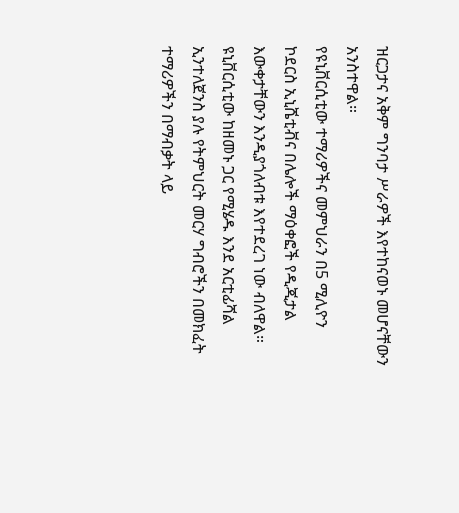ዝርጋታና አቅም ግንባታ ሥራዎች እየተከናወኑ መሆናቸውን አንስተዋል።
የዩኒቨርሲቲው ተማሪዎችና መምህራን በ5 ሚሊዮን ኮደርስ ኢኒሼቲቭና በሌሎች ማዕቀፎች የዲጂታል እውቀታቸውን እንዲያጎለብቱ እየተደረገ ነው ብለዋል።
ዩኒቨርሲቲው ከዘመኑ ጋር የሚሄዱ እንደ አርቲፊሻል ኢንተለጀንስ ያሉ የትምህርት መርሃ ግብሮችን በመክፈት ተማሪዎችን በማብቃት ላይ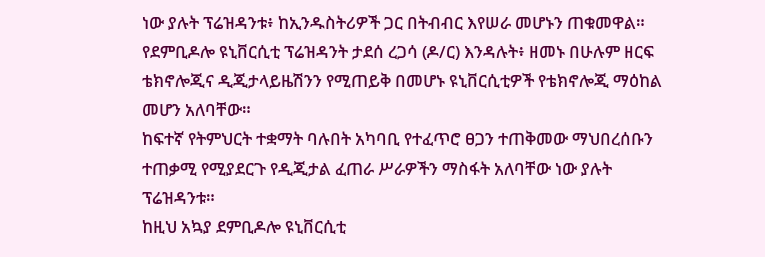ነው ያሉት ፕሬዝዳንቱ፥ ከኢንዱስትሪዎች ጋር በትብብር እየሠራ መሆኑን ጠቁመዋል።
የደምቢዶሎ ዩኒቨርሲቲ ፕሬዝዳንት ታደሰ ረጋሳ (ዶ/ር) እንዳሉት፥ ዘመኑ በሁሉም ዘርፍ ቴክኖሎጂና ዲጂታላይዜሽንን የሚጠይቅ በመሆኑ ዩኒቨርሲቲዎች የቴክኖሎጂ ማዕከል መሆን አለባቸው።
ከፍተኛ የትምህርት ተቋማት ባሉበት አካባቢ የተፈጥሮ ፀጋን ተጠቅመው ማህበረሰቡን ተጠቃሚ የሚያደርጉ የዲጂታል ፈጠራ ሥራዎችን ማስፋት አለባቸው ነው ያሉት ፕሬዝዳንቱ።
ከዚህ አኳያ ደምቢዶሎ ዩኒቨርሲቲ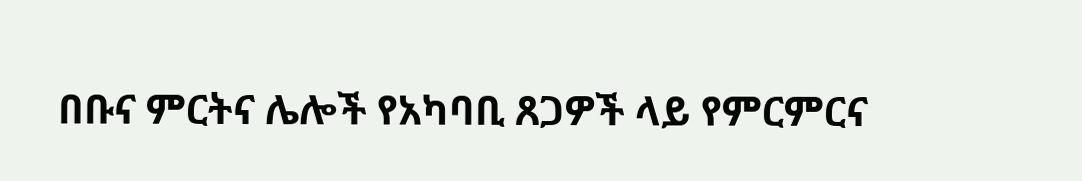በቡና ምርትና ሌሎች የአካባቢ ጸጋዎች ላይ የምርምርና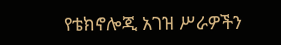የቴክኖሎጂ አገዝ ሥራዎችን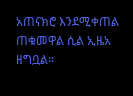አጠናክሮ እንደሚቀጠል ጠቁመዋል ሲል ኢዜአ ዘግቧል።